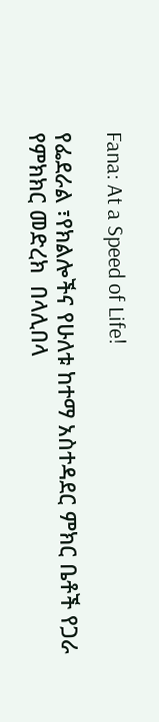Fana: At a Speed of Life!

የፌደራል ፣የክልሎችና የሁለቱ ከተማ አስተዳደር ምክር ቤቶች የጋራ  የምክክር መድረክ  በላሊበላ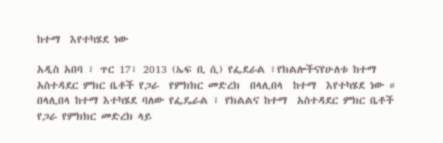ከተማ  እየተካሄደ ነው

አዲስ አበባ ፣ ጥር 17፣ 2013 (ኤፍ ቢ ሲ) የፌደራል ፣የክልሎችናየሁለቱ ከተማ አስተዳደር ምክር ቤቶች የጋራ  የምክክር መድረክ  በላሊበላ  ከተማ  እየተካሄደ ነው ። በላሊበላ ከተማ እተካሄደ ባለው የፌዴራል ፣ የክልልና ከተማ  አስተዳደር ምክር ቤቶች የጋራ የምክክር መድረክ ላይ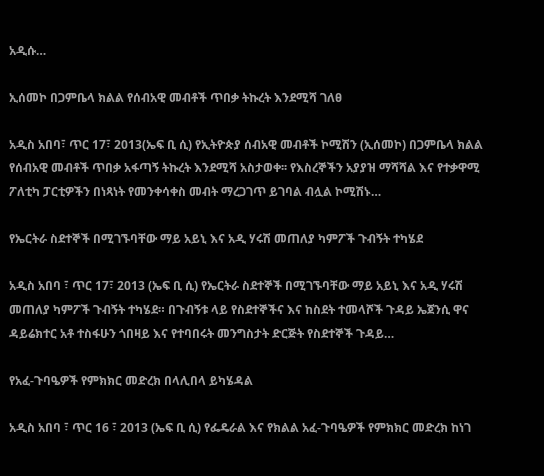አዲሱ…

ኢሰመኮ በጋምቤላ ክልል የሰብአዊ መብቶች ጥበቃ ትኩረት እንደሚሻ ገለፀ

አዲስ አበባ፣ ጥር 17፣ 2013(ኤፍ ቢ ሲ) የኢትዮጵያ ሰብአዊ መብቶች ኮሚሽን (ኢሰመኮ) በጋምቤላ ክልል የሰብአዊ መብቶች ጥበቃ አፋጣኝ ትኩረት እንደሚሻ አስታወቀ፡፡ የእስረኞችን አያያዝ ማሻሻል እና የተቃዋሚ ፖለቲካ ፓርቲዎችን በነጻነት የመንቀሳቀስ መብት ማረጋገጥ ይገባል ብሏል ኮሚሽኑ…

የኤርትራ ስደተኞች በሚገኙባቸው ማይ አይኒ እና አዲ ሃሩሽ መጠለያ ካምፖች ጉብኝት ተካሄደ

አዲስ አበባ ፣ ጥር 17፣ 2013 (ኤፍ ቢ ሲ) የኤርትራ ስደተኞች በሚገኙባቸው ማይ አይኒ እና አዲ ሃሩሽ መጠለያ ካምፖች ጉብኝት ተካሄደ። በጉብኝቱ ላይ የስደተኞችና እና ከስደት ተመላሾች ጉዳይ ኤጀንሲ ዋና ዳይሬክተር አቶ ተስፋሁን ጎበዛይ እና የተባበሩት መንግስታት ድርጅት የስደተኞች ጉዳይ…

የአፈ-ጉባዔዎች የምክክር መድረክ በላሊበላ ይካሄዳል

አዲስ አበባ ፣ ጥር 16 ፣ 2013 (ኤፍ ቢ ሲ) የፌዴራል እና የክልል አፈ-ጉባዔዎች የምክክር መድረክ ከነገ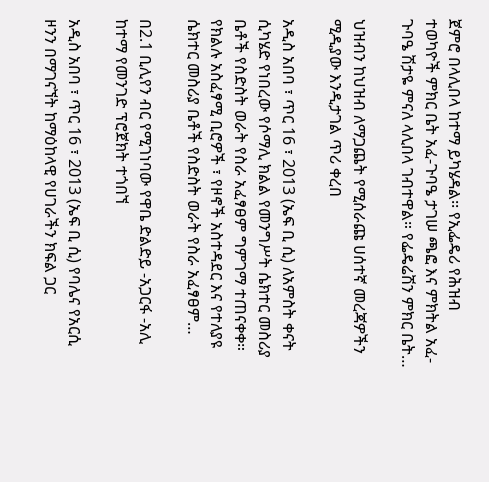ጀምሮ በላሊበላ ከተማ ይካሄዳል፡፡ የኢፌዴሪ የሕዝብ ተወካዮች ምክር ቤት አፈ-ጉባዔ ታገሠ ጫፎ እና ምክትል አፈ-ጉባዔ ሽታዬ ምናለ ላሊበላ ገብተዋል። የፌዴሬሽን ምክር ቤት…

ህዝብን ከህዝብ ለማጋጨት የሚሰራጩ ሀሰተኛ መረጃዎችን ሚዲያው እንዲታገል ጥሪ ቀረበ

አዲስ አበባ ፣ ጥር 16 ፣ 2013 (ኤፍ ቢ ሲ) ለአምስት ቀናት ሲካሄድ የነበረው የሶማሊ ክልል የመንግሥት ሴክተር መስሪያ ቤቶች የስድስት ወራት የስራ አፈፃፀም ግምገማ ተጠናቀቀ። የክልሉ አስፈፃሚ ቢሮዎች ፣ የዞኖች አስተዳደር እና የተለያዩ ሴክተር መስሪያ ቤቶች የስድስት ወራት የስራ አፈፃፀም…

በ2.1 ቢሊየን ብር የሚገነባው የዋቤ ድልድይ -አጋርፋ -አሊ ከተማ የመንገድ ፕሮጀክት ተጎበኘ

አዲስ አበባ ፣ ጥር 16 ፣ 2013 (ኤፍ ቢ ሲ) የባሌና የአርሲ ዞንን በማገናኘት ከማዕከላዊ የሀገራችን ክፍል ጋር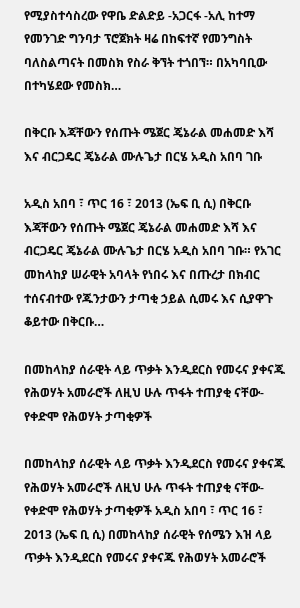የሚያስተሳስረው የዋቤ ድልድይ -አጋርፋ -አሊ ከተማ የመንገድ ግንባታ ፕሮጀክት ዛሬ በከፍተኛ የመንግስት ባለስልጣናት በመስክ የስራ ቅኘት ተጎበኘ። በአካባቢው በተካሄደው የመስክ…

በቅርቡ እጃቸውን የሰጡት ሜጀር ጄኔራል መሐመድ እሻ እና ብርጋዴር ጄኔራል ሙሉጌታ በርሄ አዲስ አበባ ገቡ

አዲስ አበባ ፣ ጥር 16 ፣ 2013 (ኤፍ ቢ ሲ) በቅርቡ እጃቸውን የሰጡት ሜጀር ጄኔራል መሐመድ እሻ እና ብርጋዴር ጄኔራል ሙሉጌታ በርሄ አዲስ አበባ ገቡ። የአገር መከላከያ ሠራዊት አባላት የነበሩ እና በጡረታ በክብር ተሰናብተው የጁንታውን ታጣቂ ኃይል ሲመሩ እና ሲያዋጉ ቆይተው በቅርቡ…

በመከላከያ ሰራዊት ላይ ጥቃት እንዲደርስ የመሩና ያቀናጁ የሕወሃት አመራሮች ለዚህ ሁሉ ጥፋት ተጠያቂ ናቸው-የቀድሞ የሕወሃት ታጣቂዎች

በመከላከያ ሰራዊት ላይ ጥቃት እንዲደርስ የመሩና ያቀናጁ የሕወሃት አመራሮች ለዚህ ሁሉ ጥፋት ተጠያቂ ናቸው-የቀድሞ የሕወሃት ታጣቂዎች አዲስ አበባ ፣ ጥር 16 ፣ 2013 (ኤፍ ቢ ሲ) በመከላከያ ሰራዊት የሰሜን እዝ ላይ ጥቃት እንዲደርስ የመሩና ያቀናጁ የሕወሃት አመራሮች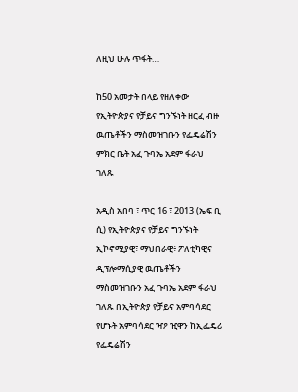ለዚህ ሁሉ ጥፋት…

ከ50 አመታት በላይ የዘለቀው የኢትዮጵያና የቻይና ግንኙነት ዘርፈ ብዙ ዉጤቶችን ማስመዝገቡን የፌዴሬሽን ምክር ቤት አፈ ጉባኤ አደም ፋራህ ገለጹ

አዲስ አበባ ፣ ጥር 16 ፣ 2013 (ኤፍ ቢ ሲ) የኢትዮጵያና የቻይና ግንኙነት ኢኮኖሚያዊ፣ ማህበራዊ፥ ፖለቲካዊና ዲፕሎማሲያዊ ዉጤቶችን ማስመዝገቡን አፈ ጉባኤ አደም ፋራህ ገለጹ በኢትዮጵያ የቻይና አምባሳደር የሆኑት አምባሳደር ዣዖ ዢዋን ከኢፌዴሪ የፌዴሬሽን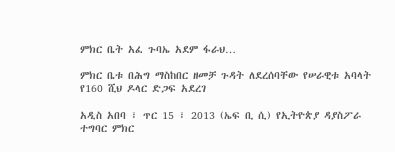ምክር ቤት አፈ ጉባኤ አደም ፋራህ…

ምክር ቤቱ በሕግ ማስከበር ዘመቻ ጉዳት ለደረሰባቸው የሠራዊቱ አባላት የ160 ሺህ ዶላር ድጋፍ አደረገ

አዲስ አበባ ፣ ጥር 15 ፣ 2013 (ኤፍ ቢ ሲ) የኢትዮጵያ ዳያስፖራ ተግባር ምክር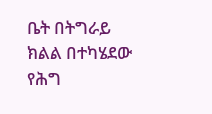ቤት በትግራይ ክልል በተካሄደው የሕግ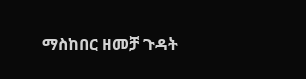ማስከበር ዘመቻ ጉዳት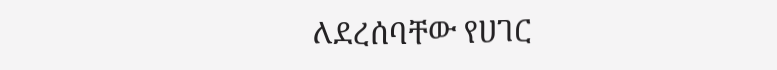ለደረሰባቸው የሀገር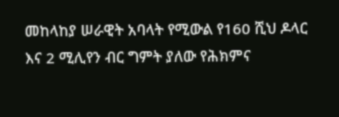መከላከያ ሠራዊት አባላት የሚውል የ160 ሺህ ዶላር እና 2 ሚሊየን ብር ግምት ያለው የሕክምና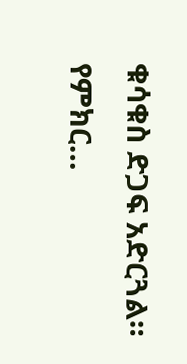ቁሳቁስ ድጋፍ አድርጓል። የምክር…